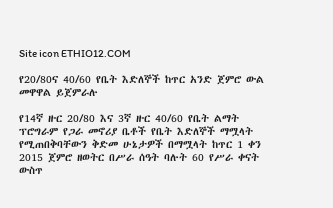Site icon ETHIO12.COM

የ20/80ና 40/60 የቤት እድለኞች ከጥር አንድ ጀምሮ ውል መዋዋል ይጀምራሉ

የ14ኛ ዙር 20/80 እና 3ኛ ዙር 40/60 የቤት ልማት ፕሮግራም የጋራ መኖሪያ ቤቶች የቤት እድለኞች ማሟላት የሚጠበቅባቸውን ቅድመ ሁኔታዎች በማሟላት ከጥር 1 ቀን 2015 ጀምሮ ዘወትር በሥራ ሰዓት ባሉት 60 የሥራ ቀናት ውስጥ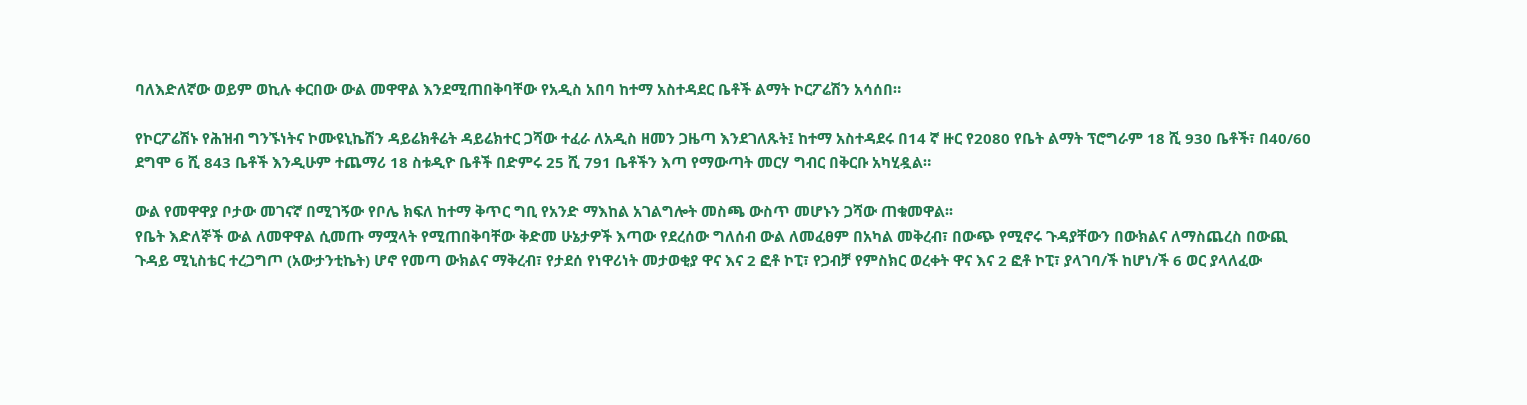ባለእድለኛው ወይም ወኪሉ ቀርበው ውል መዋዋል እንደሚጠበቅባቸው የአዲስ አበባ ከተማ አስተዳደር ቤቶች ልማት ኮርፖሬሽን አሳሰበ።

የኮርፖሬሽኑ የሕዝብ ግንኙነትና ኮሙዩኒኬሽን ዳይሬክቶሬት ዳይሬክተር ጋሻው ተፈራ ለአዲስ ዘመን ጋዜጣ እንደገለጹት፤ ከተማ አስተዳደሩ በ14 ኛ ዙር የ2080 የቤት ልማት ፕሮግራም 18 ሺ 930 ቤቶች፣ በ40/60 ደግሞ 6 ሺ 843 ቤቶች እንዲሁም ተጨማሪ 18 ስቱዲዮ ቤቶች በድምሩ 25 ሺ 791 ቤቶችን እጣ የማውጣት መርሃ ግብር በቅርቡ አካሂዷል።

ውል የመዋዋያ ቦታው መገናኛ በሚገኝው የቦሌ ክፍለ ከተማ ቅጥር ግቢ የአንድ ማእከል አገልግሎት መስጫ ውስጥ መሆኑን ጋሻው ጠቁመዋል፡፡
የቤት እድለኞች ውል ለመዋዋል ሲመጡ ማሟላት የሚጠበቅባቸው ቅድመ ሁኔታዎች እጣው የደረሰው ግለሰብ ውል ለመፈፀም በአካል መቅረብ፣ በውጭ የሚኖሩ ጉዳያቸውን በውክልና ለማስጨረስ በውጪ ጉዳይ ሚኒስቴር ተረጋግጦ (አውታንቲኬት) ሆኖ የመጣ ውክልና ማቅረብ፣ የታደሰ የነዋሪነት መታወቂያ ዋና እና 2 ፎቶ ኮፒ፣ የጋብቻ የምስክር ወረቀት ዋና እና 2 ፎቶ ኮፒ፣ ያላገባ/ች ከሆነ/ች 6 ወር ያላለፈው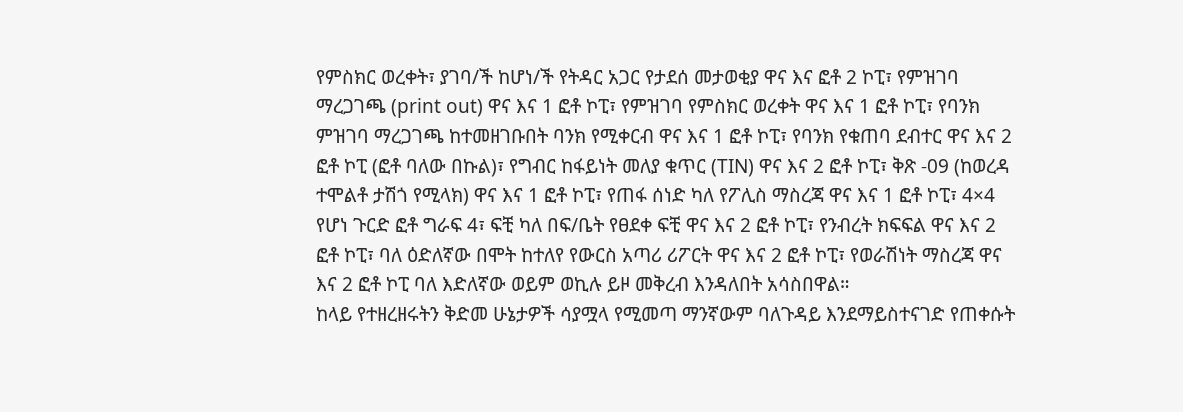የምስክር ወረቀት፣ ያገባ/ች ከሆነ/ች የትዳር አጋር የታደሰ መታወቂያ ዋና እና ፎቶ 2 ኮፒ፣ የምዝገባ ማረጋገጫ (print out) ዋና እና 1 ፎቶ ኮፒ፣ የምዝገባ የምስክር ወረቀት ዋና እና 1 ፎቶ ኮፒ፣ የባንክ ምዝገባ ማረጋገጫ ከተመዘገቡበት ባንክ የሚቀርብ ዋና እና 1 ፎቶ ኮፒ፣ የባንክ የቁጠባ ደብተር ዋና እና 2 ፎቶ ኮፒ (ፎቶ ባለው በኩል)፣ የግብር ከፋይነት መለያ ቁጥር (TIN) ዋና እና 2 ፎቶ ኮፒ፣ ቅጽ -09 (ከወረዳ ተሞልቶ ታሽጎ የሚላክ) ዋና እና 1 ፎቶ ኮፒ፣ የጠፋ ሰነድ ካለ የፖሊስ ማስረጃ ዋና እና 1 ፎቶ ኮፒ፣ 4×4 የሆነ ጉርድ ፎቶ ግራፍ 4፣ ፍቺ ካለ በፍ/ቤት የፀደቀ ፍቺ ዋና እና 2 ፎቶ ኮፒ፣ የንብረት ክፍፍል ዋና እና 2 ፎቶ ኮፒ፣ ባለ ዕድለኛው በሞት ከተለየ የውርስ አጣሪ ሪፖርት ዋና እና 2 ፎቶ ኮፒ፣ የወራሽነት ማስረጃ ዋና እና 2 ፎቶ ኮፒ ባለ እድለኛው ወይም ወኪሉ ይዞ መቅረብ እንዳለበት አሳስበዋል።
ከላይ የተዘረዘሩትን ቅድመ ሁኔታዎች ሳያሟላ የሚመጣ ማንኛውም ባለጉዳይ እንደማይስተናገድ የጠቀሱት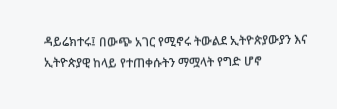ዳይሬክተሩ፤ በውጭ አገር የሚኖሩ ትውልደ ኢትዮጵያውያን እና ኢትዮጵያዊ ከላይ የተጠቀሱትን ማሟላት የግድ ሆኖ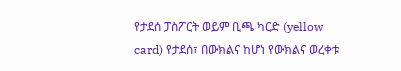የታደሰ ፓስፖርት ወይም ቢጫ ካርድ (yellow card) የታደሰ፣ በውክልና ከሆነ የውክልና ወረቀቱ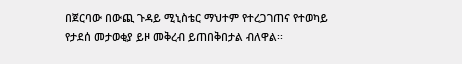በጀርባው በውጪ ጉዳይ ሚኒስቴር ማህተም የተረጋገጠና የተወካይ የታደሰ መታወቂያ ይዞ መቅረብ ይጠበቅበታል ብለዋል፡፡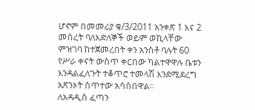ሆኖም በመመሪያ ቁ/3/2011 አንቀጽ 1 እና 2 መሰረት ባለእድለኞች ወይም ወኪላቸው ምዝገባ ከተጀመረበት ቀን አንስቶ ባሉት 60 የሥራ ቀናት ውስጥ ቀርበው ካልተዋዋሉ ቤቱን እንዳልፈለጉት ተቆጥሮ ተመላሽ እንደሚደረግ አጽንኦት ሰጥተው አሳስበዋል።
ለአዳዲስ ፈጣን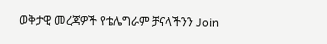ወቅታዊ መረጃዎች የቴሌግራም ቻናላችንን Join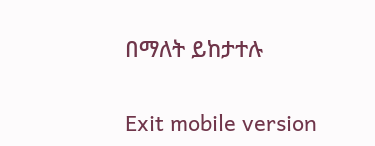በማለት ይከታተሉ

Exit mobile version